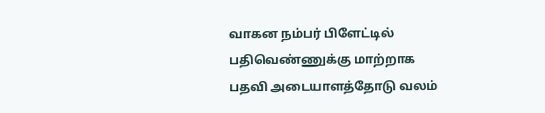வாகன நம்பர் பிளேட்டில் பதிவெண்ணுக்கு மாற்றாக பதவி அடையாளத்தோடு வலம்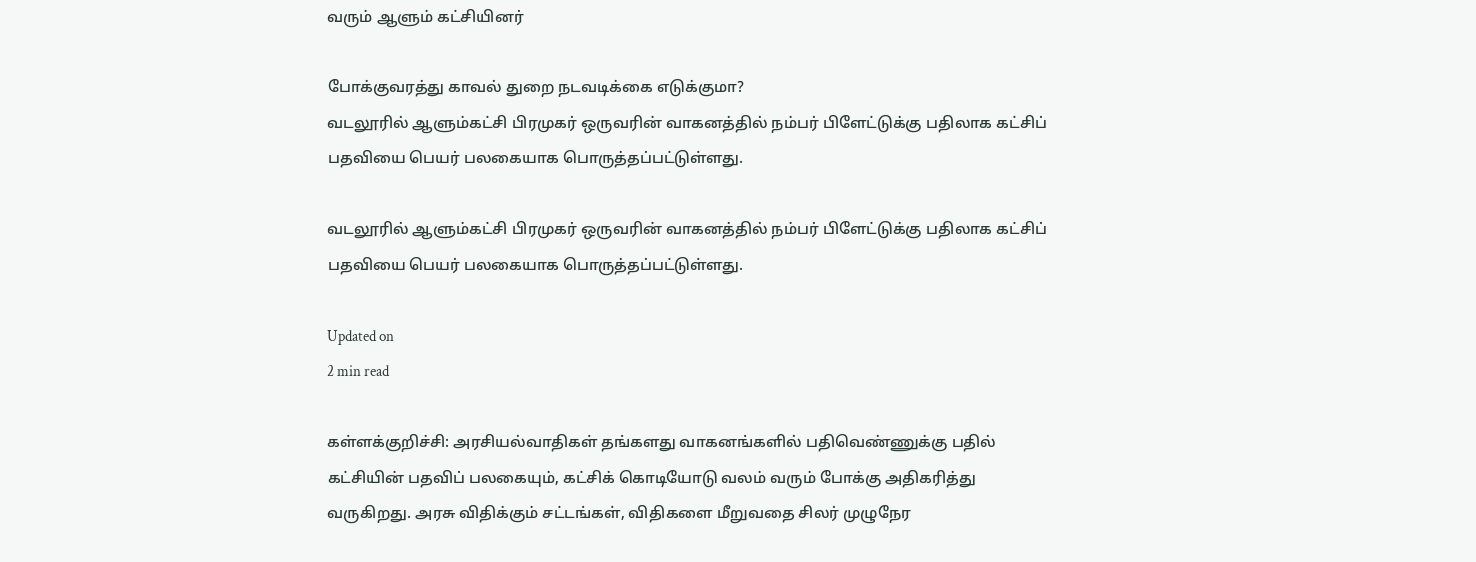வரும் ஆளும் கட்சியினர்

போக்குவரத்து காவல் துறை நடவடிக்கை எடுக்குமா?
வடலூரில் ஆளும்கட்சி பிரமுகர் ஒருவரின் வாகனத்தில் நம்பர் பிளேட்டுக்கு பதிலாக கட்சிப் பதவியை பெயர் பலகையாக பொருத்தப்பட்டுள்ளது.

வடலூரில் ஆளும்கட்சி பிரமுகர் ஒருவரின் வாகனத்தில் நம்பர் பிளேட்டுக்கு பதிலாக கட்சிப் பதவியை பெயர் பலகையாக பொருத்தப்பட்டுள்ளது.

Updated on
2 min read

கள்ளக்குறிச்சி: அரசியல்வாதிகள் தங்களது வாகனங்களில் பதிவெண்ணுக்கு பதில் கட்சியின் பதவிப் பலகையும், கட்சிக் கொடியோடு வலம் வரும் போக்கு அதிகரித்து வருகிறது. அரசு விதிக்கும் சட்டங்கள், விதிகளை மீறுவதை சிலர் முழுநேர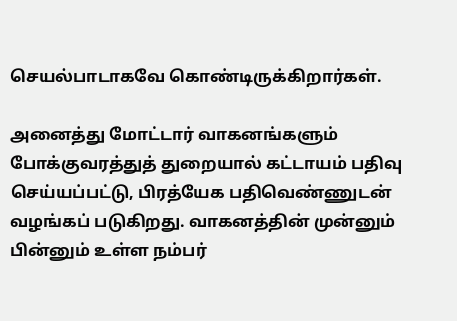செயல்பாடாகவே கொண்டிருக்கிறார்கள்.

அனைத்து மோட்டார் வாகனங்களும் போக்குவரத்துத் துறையால் கட்டாயம் பதிவு செய்யப்பட்டு, பிரத்யேக பதிவெண்ணுடன் வழங்கப் படுகிறது. வாகனத்தின் முன்னும் பின்னும் உள்ள நம்பர்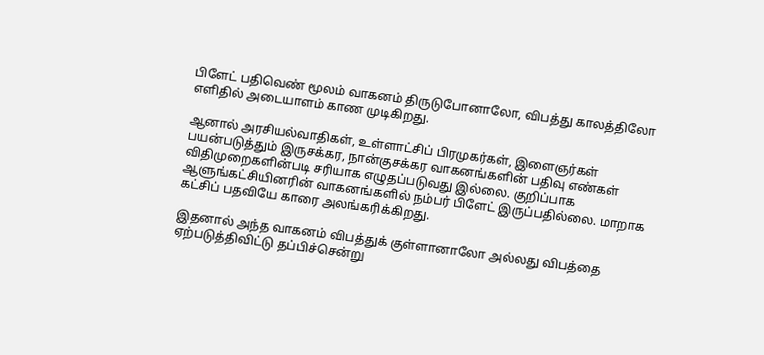பிளேட் பதிவெண் மூலம் வாகனம் திருடுபோனாலோ, விபத்து காலத்திலோ எளிதில் அடையாளம் காண முடிகிறது.

ஆனால் அரசியல்வாதிகள், உள்ளாட்சிப் பிரமுகர்கள், இளைஞர்கள் பயன்படுத்தும் இருசக்கர, நான்குசக்கர வாகனங்களின் பதிவு எண்கள் விதிமுறைகளின்படி சரியாக எழுதப்படுவது இல்லை. குறிப்பாக ஆளுங்கட்சியினரின் வாகனங்களில் நம்பர் பிளேட் இருப்பதில்லை. மாறாக கட்சிப் பதவியே காரை அலங்கரிக்கிறது.

இதனால் அந்த வாகனம் விபத்துக் குள்ளானாலோ அல்லது விபத்தை ஏற்படுத்திவிட்டு தப்பிச்சென்று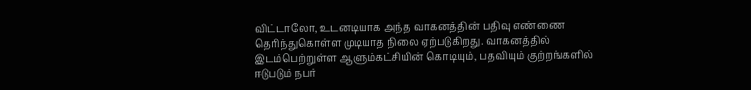விட்டாலோ, உடனடியாக அந்த வாகனத்தின் பதிவு எண்ணை தெரிந்துகொள்ள முடியாத நிலை ஏற்படுகிறது. வாகனத்தில் இடம்பெற்றுள்ள ஆளும்கட்சியின் கொடியும், பதவியும் குற்றங்களில் ஈடுபடும் நபர்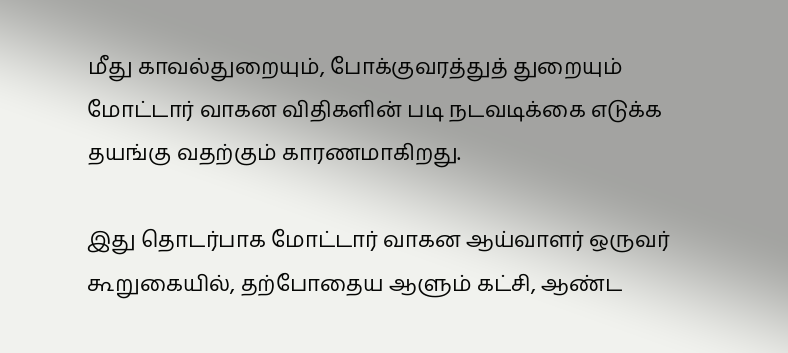மீது காவல்துறையும், போக்குவரத்துத் துறையும் மோட்டார் வாகன விதிகளின் படி நடவடிக்கை எடுக்க தயங்கு வதற்கும் காரணமாகிறது.

இது தொடர்பாக மோட்டார் வாகன ஆய்வாளர் ஒருவர் கூறுகையில், தற்போதைய ஆளும் கட்சி, ஆண்ட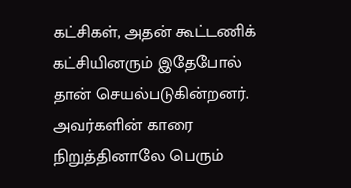கட்சிகள், அதன் கூட்டணிக் கட்சியினரும் இதேபோல் தான் செயல்படுகின்றனர். அவர்களின் காரை நிறுத்தினாலே பெரும்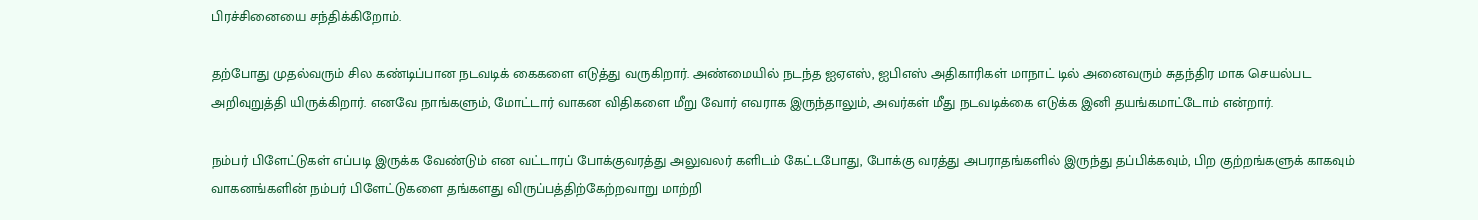பிரச்சினையை சந்திக்கிறோம்.

தற்போது முதல்வரும் சில கண்டிப்பான நடவடிக் கைகளை எடுத்து வருகிறார். அண்மையில் நடந்த ஐஏஎஸ், ஐபிஎஸ் அதிகாரிகள் மாநாட் டில் அனைவரும் சுதந்திர மாக செயல்பட அறிவுறுத்தி யிருக்கிறார். எனவே நாங்களும், மோட்டார் வாகன விதிகளை மீறு வோர் எவராக இருந்தாலும், அவர்கள் மீது நடவடிக்கை எடுக்க இனி தயங்கமாட்டோம் என்றார்.

நம்பர் பிளேட்டுகள் எப்படி இருக்க வேண்டும் என வட்டாரப் போக்குவரத்து அலுவலர் களிடம் கேட்டபோது, போக்கு வரத்து அபராதங்களில் இருந்து தப்பிக்கவும், பிற குற்றங்களுக் காகவும் வாகனங்களின் நம்பர் பிளேட்டுகளை தங்களது விருப்பத்திற்கேற்றவாறு மாற்றி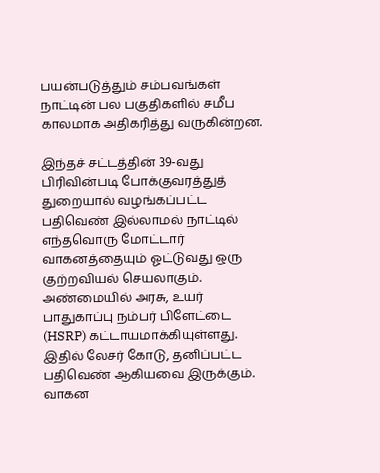பயன்படுத்தும் சம்பவங்கள் நாட்டின் பல பகுதிகளில் சமீப காலமாக அதிகரித்து வருகின்றன.

இந்தச் சட்டத்தின் 39-வது பிரிவின்படி போக்குவரத்துத் துறையால் வழங்கப்பட்ட பதிவெண் இல்லாமல் நாட்டில் எந்தவொரு மோட்டார் வாகனத்தையும் ஓட்டுவது ஒரு குற்றவியல் செயலாகும். அண்மையில் அரசு, உயர் பாதுகாப்பு நம்பர் பிளேட்டை (HSRP) கட்டாயமாக்கியுள்ளது. இதில் லேசர் கோடு, தனிப்பட்ட பதிவெண் ஆகியவை இருக்கும். வாகன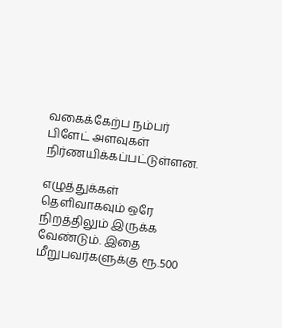வகைக்கேற்ப நம்பர் பிளேட் அளவுகள் நிர்ணயிக்கப்பட்டுள்ளன.

எழுத்துக்கள் தெளிவாகவும் ஒரே நிறத்திலும் இருக்க வேண்டும். இதை மீறுபவர்களுக்கு ரூ.500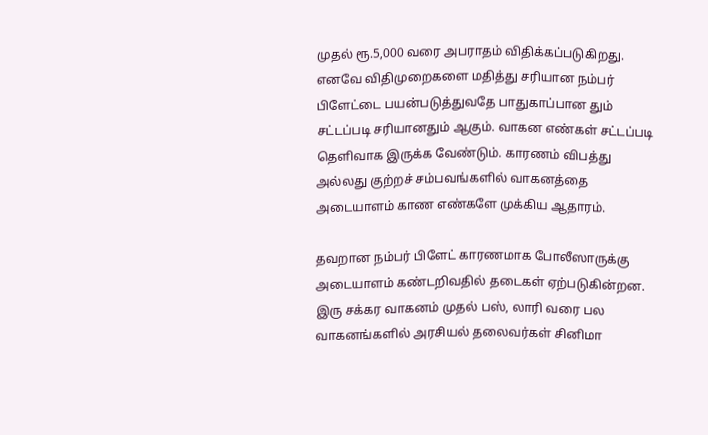முதல் ரூ.5,000 வரை அபராதம் விதிக்கப்படுகிறது. எனவே விதிமுறைகளை மதித்து சரியான நம்பர் பிளேட்டை பயன்படுத்துவதே பாதுகாப்பான தும் சட்டப்படி சரியானதும் ஆகும். வாகன எண்கள் சட்டப்படி தெளிவாக இருக்க வேண்டும். காரணம் விபத்து அல்லது குற்றச் சம்பவங்களில் வாகனத்தை அடையாளம் காண எண்களே முக்கிய ஆதாரம்.

தவறான நம்பர் பிளேட் காரணமாக போலீஸாருக்கு அடையாளம் கண்டறிவதில் தடைகள் ஏற்படுகின்றன. இரு சக்கர வாகனம் முதல் பஸ், லாரி வரை பல வாகனங்களில் அரசியல் தலைவர்கள் சினிமா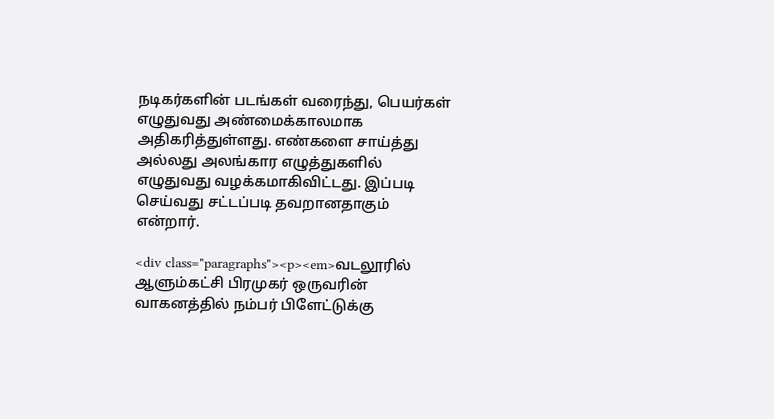நடிகர்களின் படங்கள் வரைந்து, பெயர்கள் எழுதுவது அண்மைக்காலமாக அதிகரித்துள்ளது. எண்களை சாய்த்து அல்லது அலங்கார எழுத்துகளில் எழுதுவது வழக்கமாகிவிட்டது. இப்படி செய்வது சட்டப்படி தவறானதாகும் என்றார்.

<div class="paragraphs"><p><em>வடலூரில் ஆளும்கட்சி பிரமுகர் ஒருவரின் வாகனத்தில் நம்பர் பிளேட்டுக்கு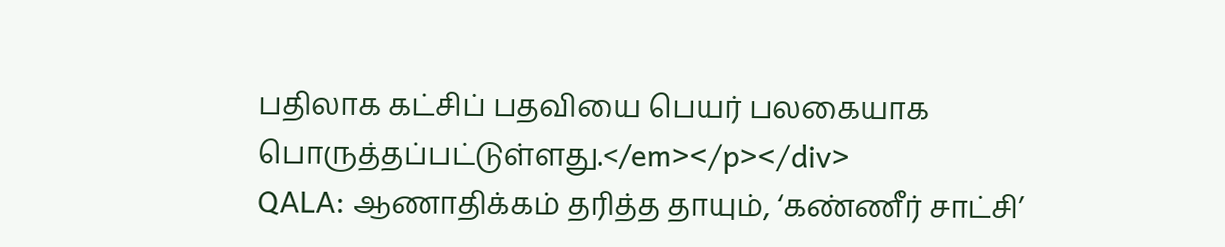பதிலாக கட்சிப் பதவியை பெயர் பலகையாக பொருத்தப்பட்டுள்ளது.</em></p></div>
QALA: ஆணாதிக்கம் தரித்த தாயும், ‘கண்ணீர் சாட்சி’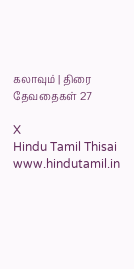கலாவும் | திரை தேவதைகள் 27

X
Hindu Tamil Thisai
www.hindutamil.in